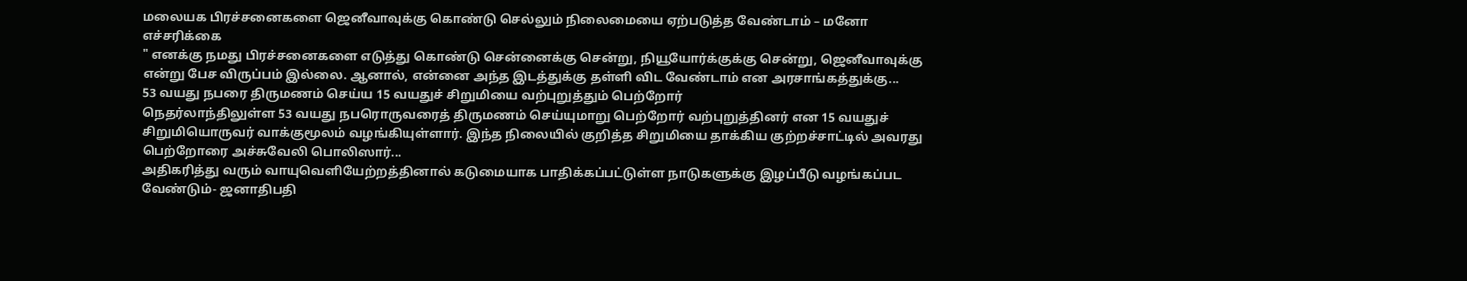மலையக பிரச்சனைகளை ஜெனீவாவுக்கு கொண்டு செல்லும் நிலைமையை ஏற்படுத்த வேண்டாம் – மனோ எச்சரிக்கை
" எனக்கு நமது பிரச்சனைகளை எடுத்து கொண்டு சென்னைக்கு சென்று, நியூயோர்க்குக்கு சென்று, ஜெனீவாவுக்கு என்று பேச விருப்பம் இல்லை. ஆனால், என்னை அந்த இடத்துக்கு தள்ளி விட வேண்டாம் என அரசாங்கத்துக்கு...
53 வயது நபரை திருமணம் செய்ய 15 வயதுச் சிறுமியை வற்புறுத்தும் பெற்றோர்
நெதர்லாந்திலுள்ள 53 வயது நபரொருவரைத் திருமணம் செய்யுமாறு பெற்றோர் வற்புறுத்தினர் என 15 வயதுச் சிறுமியொருவர் வாக்குமூலம் வழங்கியுள்ளார். இந்த நிலையில் குறித்த சிறுமியை தாக்கிய குற்றச்சாட்டில் அவரது பெற்றோரை அச்சுவேலி பொலிஸார்...
அதிகரித்து வரும் வாயுவெளியேற்றத்தினால் கடுமையாக பாதிக்கப்பட்டுள்ள நாடுகளுக்கு இழப்பீடு வழங்கப்பட வேண்டும்- ஜனாதிபதி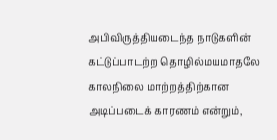அபிவிருத்தியடைந்த நாடுகளின் கட்டுப்பாடற்ற தொழில்மயமாதலே காலநிலை மாற்றத்திற்கான அடிப்படைக் காரணம் என்றும்,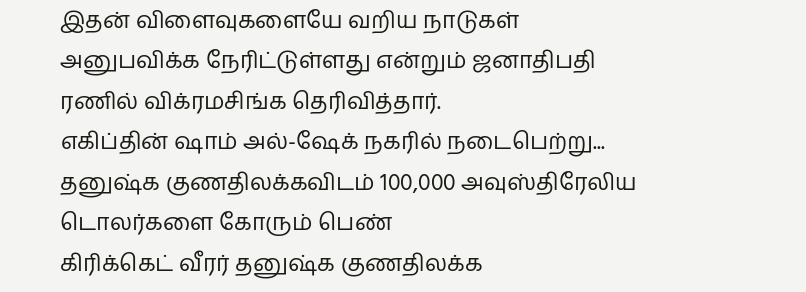இதன் விளைவுகளையே வறிய நாடுகள் அனுபவிக்க நேரிட்டுள்ளது என்றும் ஜனாதிபதி ரணில் விக்ரமசிங்க தெரிவித்தார்.
எகிப்தின் ஷாம் அல்-ஷேக் நகரில் நடைபெற்று...
தனுஷ்க குணதிலக்கவிடம் 100,000 அவுஸ்திரேலிய டொலர்களை கோரும் பெண்
கிரிக்கெட் வீரர் தனுஷ்க குணதிலக்க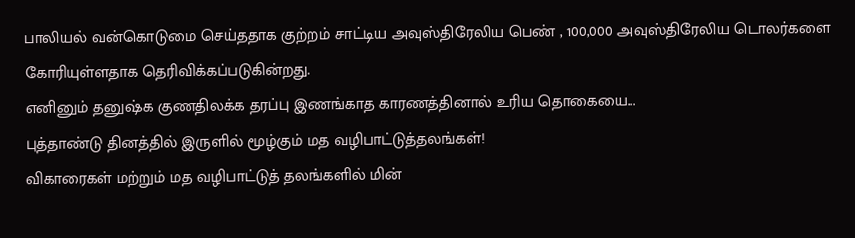பாலியல் வன்கொடுமை செய்ததாக குற்றம் சாட்டிய அவுஸ்திரேலிய பெண் , 100,000 அவுஸ்திரேலிய டொலர்களை கோரியுள்ளதாக தெரிவிக்கப்படுகின்றது.
எனினும் தனுஷ்க குணதிலக்க தரப்பு இணங்காத காரணத்தினால் உரிய தொகையை...
புத்தாண்டு தினத்தில் இருளில் மூழ்கும் மத வழிபாட்டுத்தலங்கள்!
விகாரைகள் மற்றும் மத வழிபாட்டுத் தலங்களில் மின்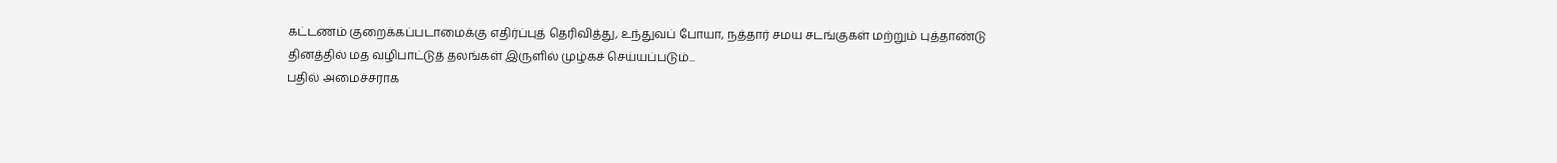கட்டணம் குறைக்கப்படாமைக்கு எதிர்ப்புத் தெரிவித்து, உந்துவப் போயா, நத்தார் சமய சடங்குகள் மற்றும் புத்தாண்டு தினத்தில் மத வழிபாட்டுத் தலங்கள் இருளில் முழ்கச் செய்யப்படும்...
பதில் அமைச்சராக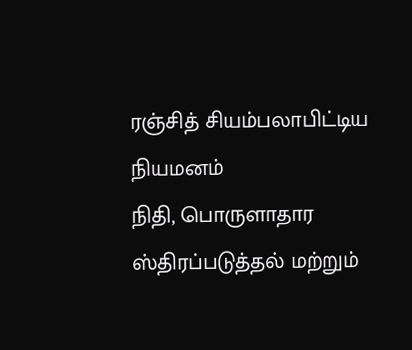ரஞ்சித் சியம்பலாபிட்டிய நியமனம்
நிதி, பொருளாதார ஸ்திரப்படுத்தல் மற்றும்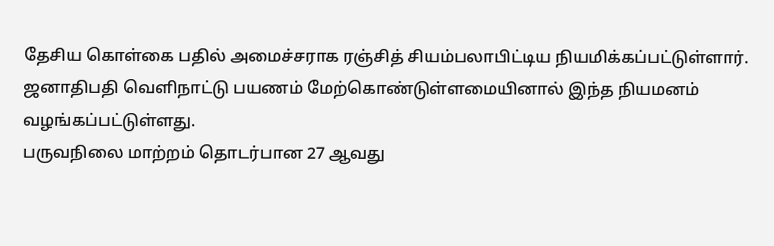தேசிய கொள்கை பதில் அமைச்சராக ரஞ்சித் சியம்பலாபிட்டிய நியமிக்கப்பட்டுள்ளார்.
ஜனாதிபதி வெளிநாட்டு பயணம் மேற்கொண்டுள்ளமையினால் இந்த நியமனம் வழங்கப்பட்டுள்ளது.
பருவநிலை மாற்றம் தொடர்பான 27 ஆவது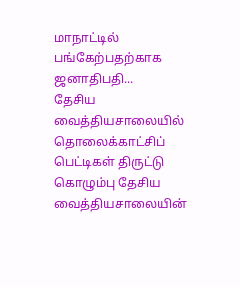மாநாட்டில் பங்கேற்பதற்காக ஜனாதிபதி...
தேசிய வைத்தியசாலையில் தொலைக்காட்சிப் பெட்டிகள் திருட்டு
கொழும்பு தேசிய வைத்தியசாலையின்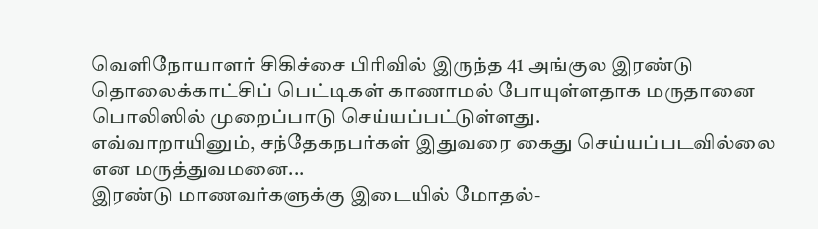வெளிநோயாளர் சிகிச்சை பிரிவில் இருந்த 41 அங்குல இரண்டு தொலைக்காட்சிப் பெட்டிகள் காணாமல் போயுள்ளதாக மருதானை பொலிஸில் முறைப்பாடு செய்யப்பட்டுள்ளது.
எவ்வாறாயினும், சந்தேகநபர்கள் இதுவரை கைது செய்யப்படவில்லை என மருத்துவமனை...
இரண்டு மாணவர்களுக்கு இடையில் மோதல்-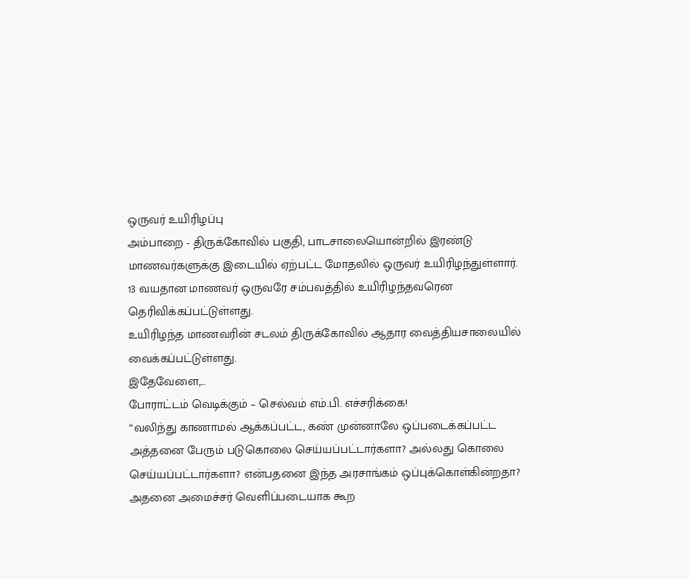ஒருவர் உயிரிழப்பு
அம்பாறை - திருக்கோவில் பகுதி, பாடசாலையொன்றில் இரண்டு மாணவர்களுக்கு இடையில் ஏற்பட்ட மோதலில் ஒருவர் உயிரிழந்துள்ளார்.
13 வயதான மாணவர் ஒருவரே சம்பவத்தில் உயிரிழந்தவரென தெரிவிக்கப்பட்டுள்ளது.
உயிரிழந்த மாணவரின் சடலம் திருக்கோவில் ஆதார வைத்தியசாலையில் வைக்கப்பட்டுள்ளது.
இதேவேளை,...
போராட்டம் வெடிக்கும் – செல்வம் எம்.பி. எச்சரிக்கை!
“வலிந்து காணாமல் ஆக்கப்பட்ட, கண் முன்னாலே ஒப்படைக்கப்பட்ட அத்தனை பேரும் படுகொலை செய்யப்பட்டார்களா? அல்லது கொலை செய்யப்பட்டார்களா? என்பதனை இந்த அரசாங்கம் ஒப்புக்கொள்கின்றதா? அதனை அமைச்சர் வெளிப்படையாக கூற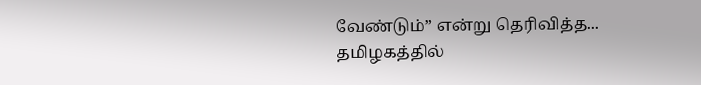வேண்டும்” என்று தெரிவித்த...
தமிழகத்தில்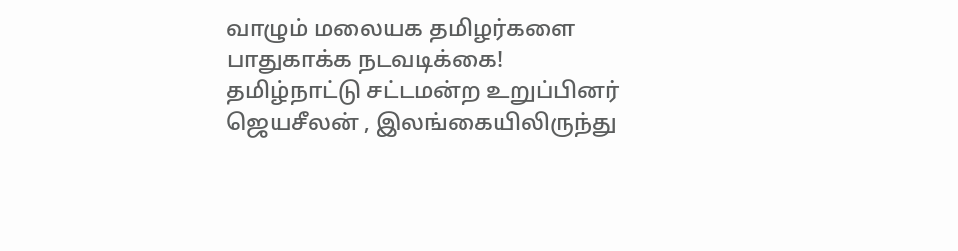வாழும் மலையக தமிழர்களை பாதுகாக்க நடவடிக்கை!
தமிழ்நாட்டு சட்டமன்ற உறுப்பினர் ஜெயசீலன் , இலங்கையிலிருந்து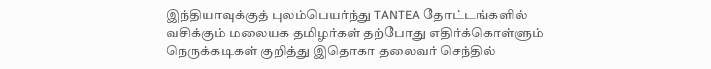இந்தியாவுக்குத் புலம்பெயர்ந்து TANTEA தோட்டங்களில் வசிக்கும் மலையக தமிழர்கள் தற்போது எதிர்க்கொள்ளும் நெருக்கடிகள் குறித்து இதொகா தலைவர் செந்தில்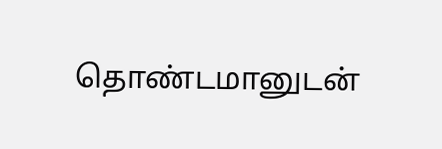தொண்டமானுடன்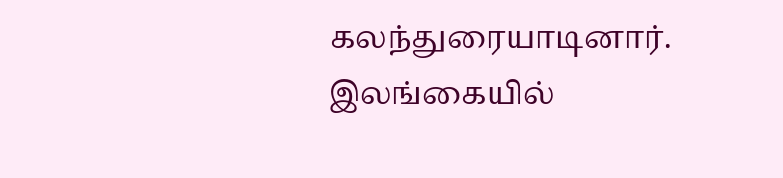கலந்துரையாடினார்.
இலங்கையில்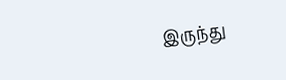இருந்து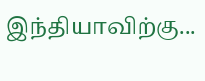இந்தியாவிற்கு...